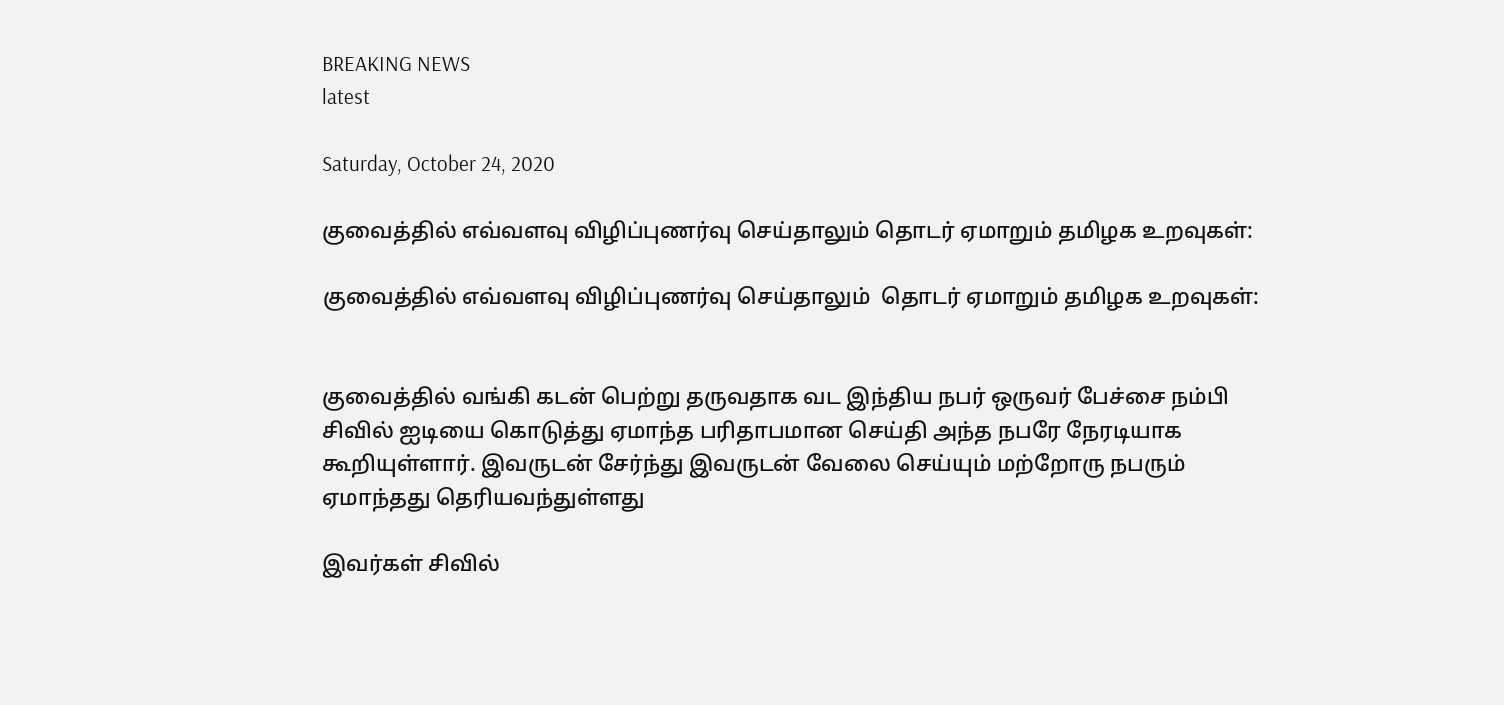BREAKING NEWS
latest

Saturday, October 24, 2020

குவைத்தில் எவ்வளவு விழிப்புணர்வு செய்தாலும் தொடர் ஏமாறும் தமிழக உறவுகள்:

குவைத்தில் எவ்வளவு விழிப்புணர்வு செய்தாலும்  தொடர் ஏமாறும் தமிழக உறவுகள்:


குவைத்தில் வங்கி கடன் பெற்று தருவதாக வட இந்திய நபர் ஒருவர் பேச்சை நம்பி சிவில் ஐடியை கொடுத்து ஏமாந்த பரிதாபமான செய்தி அந்த நபரே நேரடியாக கூறியுள்ளார். இவருடன் சேர்ந்து இவருடன் வேலை செய்யும் மற்றோரு நபரும் ஏமாந்தது தெரியவந்துள்ளது

இவர்கள் சிவில்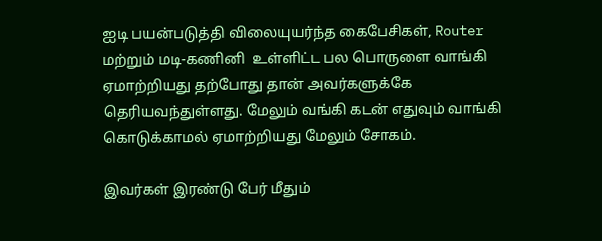ஐடி பயன்படுத்தி விலையுயர்ந்த கைபேசிகள், Router மற்றும் மடி-கணினி  உள்ளிட்ட பல பொருளை வாங்கி ஏமாற்றியது தற்போது தான் அவர்களுக்கே தெரியவந்துள்ளது. மேலும் வங்கி கடன் எதுவும் வாங்கி கொடுக்காமல் ஏமாற்றியது மேலும் சோகம்.

இவர்கள் இரண்டு பேர் மீதும்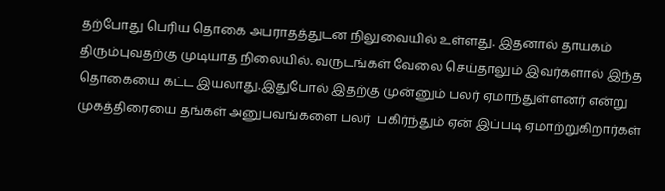தற்போது பெரிய தொகை அபராதத்துடன நிலுவையில் உள்ளது. இதனால் தாயகம் திரும்புவதற்கு முடியாத நிலையில். வருடங்கள் வேலை செய்தாலும் இவர்களால் இந்த தொகையை கட்ட இயலாது.இதுபோல் இதற்கு முன்னும் பலர் ஏமாந்துள்ளனர் என்று முகத்திரையை தங்கள் அனுபவங்களை பலர்  பகிர்ந்தும் ஏன் இப்படி ஏமாற்றுகிறார்கள்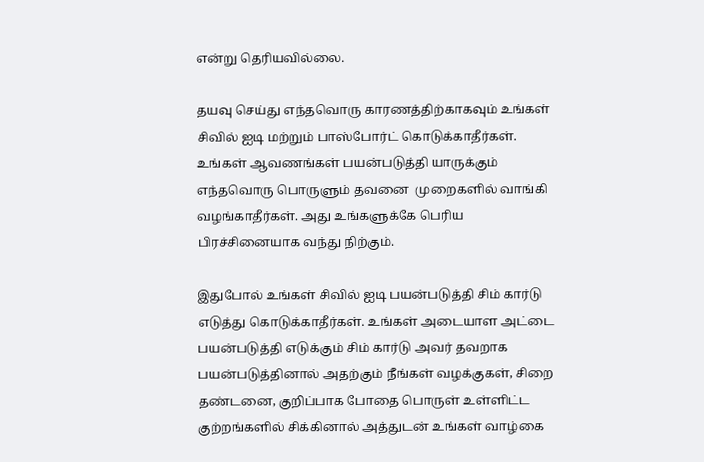என்று தெரியவில்லை.

தயவு செய்து எந்தவொரு காரணத்திற்காகவும் உங்கள் சிவில் ஐடி மற்றும் பாஸ்போர்ட் கொடுக்காதீர்கள். உங்கள் ஆவணங்கள் பயன்படுத்தி யாருக்கும் எந்தவொரு பொருளும் தவனை  முறைகளில் வாங்கி வழங்காதீர்கள். அது உங்களுக்கே பெரிய பிரச்சினையாக வந்து நிற்கும்.

இதுபோல் உங்கள் சிவில் ஐடி பயன்படுத்தி சிம் கார்டு  எடுத்து கொடுக்காதீர்கள். உங்கள் அடையாள அட்டை பயன்படுத்தி எடுக்கும் சிம் கார்டு அவர் தவறாக பயன்படுத்தினால் அதற்கும் நீங்கள் வழக்குகள், சிறை தண்டனை, குறிப்பாக போதை பொருள் உள்ளிட்ட குற்றங்களில் சிக்கினால் அத்துடன் உங்கள் வாழ்கை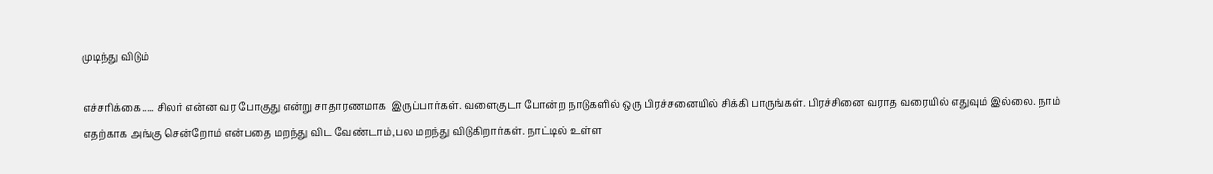முடிந்து விடும்

எச்சரிக்கை..... சிலர் என்ன வர போகுது என்று சாதாரணமாக  இருப்பார்கள். வளைகுடா போன்ற நாடுகளில் ஒரு பிரச்சனையில் சிக்கி பாருங்கள். பிரச்சினை வராத வரையில் எதுவும் இல்லை. நாம் எதற்காக அங்கு சென்றோம் என்பதை மறந்து விட வேண்டாம்,பல மறந்து விடுகிறார்கள். நாட்டில் உள்ள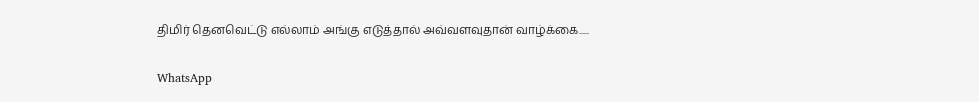திமிர் தெனவெட்டு எல்லாம் அங்கு எடுத்தால் அவ்வளவுதான் வாழ்க்கை.....

WhatsApp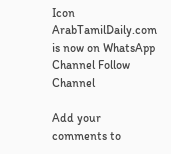Icon ArabTamilDaily.com is now on WhatsApp Channel Follow Channel

Add your comments to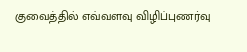குவைத்தில் எவ்வளவு விழிப்புணர்வு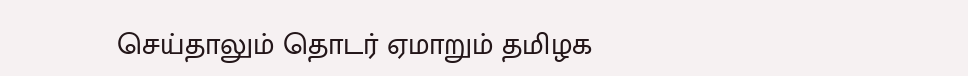செய்தாலும் தொடர் ஏமாறும் தமிழக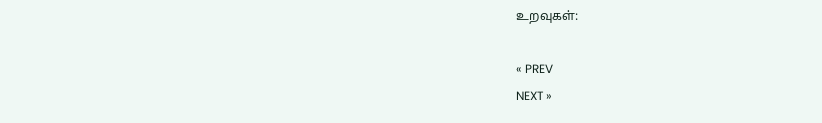உறவுகள்:

« PREV
NEXT »